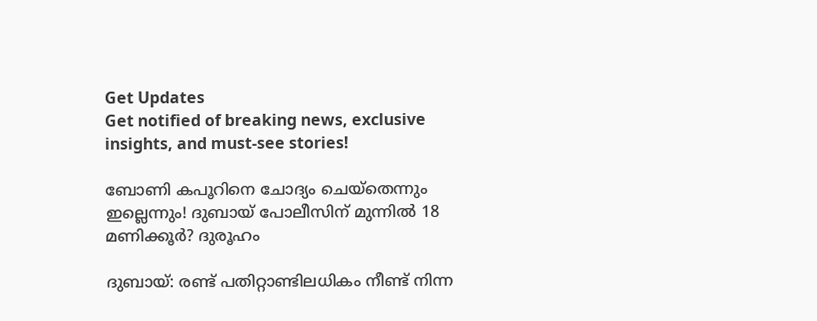Get Updates
Get notified of breaking news, exclusive insights, and must-see stories!

ബോണി കപൂറിനെ ചോദ്യം ചെയ്തെന്നും ഇല്ലെന്നും! ദുബായ് പോലീസിന് മുന്നിൽ 18 മണിക്കൂർ? ദുരൂഹം

ദുബായ്: രണ്ട് പതിറ്റാണ്ടിലധികം നീണ്ട് നിന്ന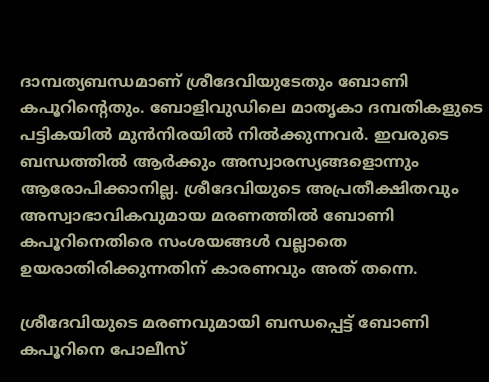ദാമ്പത്യബന്ധമാണ് ശ്രീദേവിയുടേതും ബോണി കപൂറിന്റെതും. ബോളിവുഡിലെ മാതൃകാ ദമ്പതികളുടെ പട്ടികയില്‍ മുന്‍നിരയില്‍ നില്‍ക്കുന്നവര്‍. ഇവരുടെ ബന്ധത്തില്‍ ആര്‍ക്കും അസ്വാരസ്യങ്ങളൊന്നും ആരോപിക്കാനില്ല. ശ്രീദേവിയുടെ അപ്രതീക്ഷിതവും അസ്വാഭാവികവുമായ മരണത്തില്‍ ബോണി കപൂറിനെതിരെ സംശയങ്ങള്‍ വല്ലാതെ ഉയരാതിരിക്കുന്നതിന് കാരണവും അത് തന്നെ.

ശ്രീദേവിയുടെ മരണവുമായി ബന്ധപ്പെട്ട് ബോണി കപൂറിനെ പോലീസ്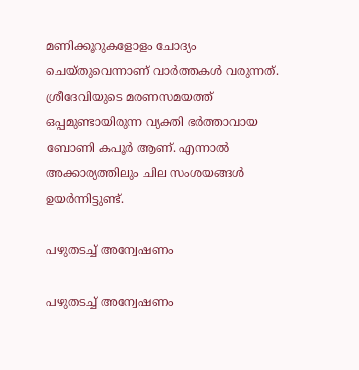മണിക്കൂറുകളോളം ചോദ്യം ചെയ്തുവെന്നാണ് വാര്‍ത്തകള്‍ വരുന്നത്. ശ്രീദേവിയുടെ മരണസമയത്ത് ഒപ്പമുണ്ടായിരുന്ന വ്യക്തി ഭര്‍ത്താവായ ബോണി കപൂര്‍ ആണ്. എന്നാല്‍ അക്കാര്യത്തിലും ചില സംശയങ്ങള്‍ ഉയര്‍ന്നിട്ടുണ്ട്.

പഴുതടച്ച് അന്വേഷണം

പഴുതടച്ച് അന്വേഷണം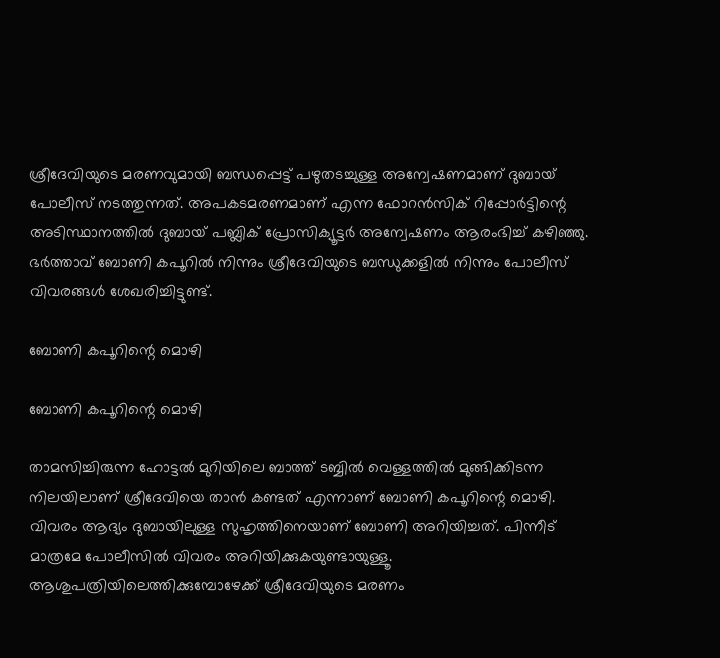ശ്രീദേവിയുടെ മരണവുമായി ബന്ധപ്പെട്ട് പഴുതടച്ചുള്ള അന്വേഷണമാണ് ദുബായ് പോലീസ് നടത്തുന്നത്. അപകടമരണമാണ് എന്ന ഫോറന്‍സിക് റിപ്പോര്‍ട്ടിന്റെ അടിസ്ഥാനത്തില്‍ ദുബായ് പബ്ലിക് പ്രോസിക്യൂട്ടര്‍ അന്വേഷണം ആരംഭിച്ച് കഴിഞ്ഞു. ഭര്‍ത്താവ് ബോണി കപൂറില്‍ നിന്നും ശ്രീദേവിയുടെ ബന്ധുക്കളില്‍ നിന്നും പോലീസ് വിവരങ്ങള്‍ ശേഖരിച്ചിട്ടുണ്ട്.

ബോണി കപൂറിന്റെ മൊഴി

ബോണി കപൂറിന്റെ മൊഴി

താമസിച്ചിരുന്ന ഹോട്ടല്‍ മുറിയിലെ ബാത്ത് ടബ്ബില്‍ വെള്ളത്തില്‍ മുങ്ങിക്കിടന്ന നിലയിലാണ് ശ്രീദേവിയെ താന്‍ കണ്ടത് എന്നാണ് ബോണി കപൂറിന്റെ മൊഴി. വിവരം ആദ്യം ദുബായിലുള്ള സുഹൃത്തിനെയാണ് ബോണി അറിയിച്ചത്. പിന്നീട് മാത്രമേ പോലീസില്‍ വിവരം അറിയിക്കുകയുണ്ടായുള്ളൂ. ആശുപത്രിയിലെത്തിക്കുമ്പോഴേക്ക് ശ്രീദേവിയുടെ മരണം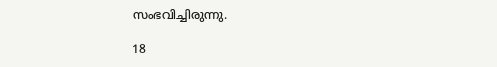സംഭവിച്ചിരുന്നു.

18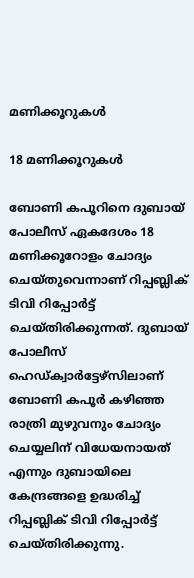മണിക്കൂറുകൾ

18 മണിക്കൂറുകൾ

ബോണി കപൂറിനെ ദുബായ് പോലീസ് ഏകദേശം 18 മണിക്കൂറോളം ചോദ്യം ചെയ്തുവെന്നാണ് റിപ്പബ്ലിക് ടിവി റിപ്പോര്‍ട്ട് ചെയ്തിരിക്കുന്നത്. ദുബായ് പോലീസ് ഹെഡ്ക്വാര്‍ട്ടേഴ്‌സിലാണ് ബോണി കപൂര്‍ കഴിഞ്ഞ രാത്രി മുഴുവനും ചോദ്യം ചെയ്യലിന് വിധേയനായത് എന്നും ദുബായിലെ കേന്ദ്രങ്ങളെ ഉദ്ധരിച്ച് റിപ്പബ്ലിക് ടിവി റിപ്പോര്‍ട്ട് ചെയ്തിരിക്കുന്നു.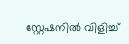സ്റ്റേഷനിൽ വിളിച്ച്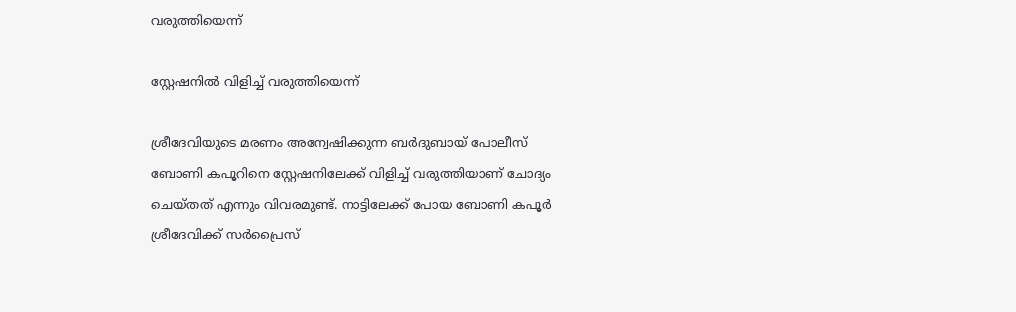വരുത്തിയെന്ന്

സ്റ്റേഷനിൽ വിളിച്ച് വരുത്തിയെന്ന്

ശ്രീദേവിയുടെ മരണം അന്വേഷിക്കുന്ന ബര്‍ദുബായ് പോലീസ് ബോണി കപൂറിനെ സ്റ്റേഷനിലേക്ക് വിളിച്ച് വരുത്തിയാണ് ചോദ്യം ചെയ്തത് എന്നും വിവരമുണ്ട്. നാട്ടിലേക്ക് പോയ ബോണി കപൂര്‍ ശ്രീദേവിക്ക് സര്‍പ്രൈസ്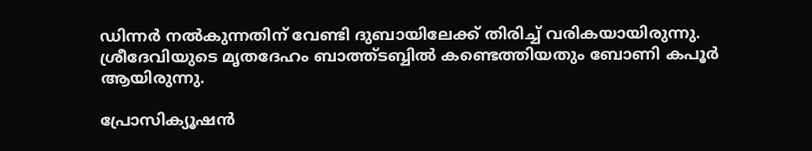ഡിന്നര്‍ നല്‍കുന്നതിന് വേണ്ടി ദുബായിലേക്ക് തിരിച്ച് വരികയായിരുന്നു. ശ്രീദേവിയുടെ മൃതദേഹം ബാത്ത്ടബ്ബില്‍ കണ്ടെത്തിയതും ബോണി കപൂര്‍ ആയിരുന്നു.

പ്രോസിക്യൂഷന്‍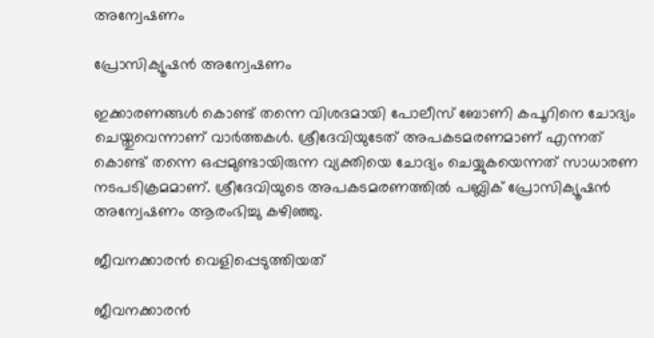അന്വേഷണം

പ്രോസിക്യൂഷന്‍ അന്വേഷണം

ഇക്കാരണങ്ങള്‍ കൊണ്ട് തന്നെ വിശദമായി പോലീസ് ബോണി കപൂറിനെ ചോദ്യം ചെയ്തുവെന്നാണ് വാര്‍ത്തകള്‍. ശ്രീദേവിയുടേത് അപകടമരണമാണ് എന്നത് കൊണ്ട് തന്നെ ഒപ്പമുണ്ടായിരുന്ന വ്യക്തിയെ ചോദ്യം ചെയ്യുകയെന്നത് സാധാരണ നടപടിക്രമമാണ്. ശ്രീദേവിയുടെ അപകടമരണത്തില്‍ പബ്ലിക് പ്രോസിക്യൂഷന്‍ അന്വേഷണം ആരംഭിച്ചു കഴിഞ്ഞു.

ജീവനക്കാരന്‍ വെളിപ്പെടുത്തിയത്

ജീവനക്കാരന്‍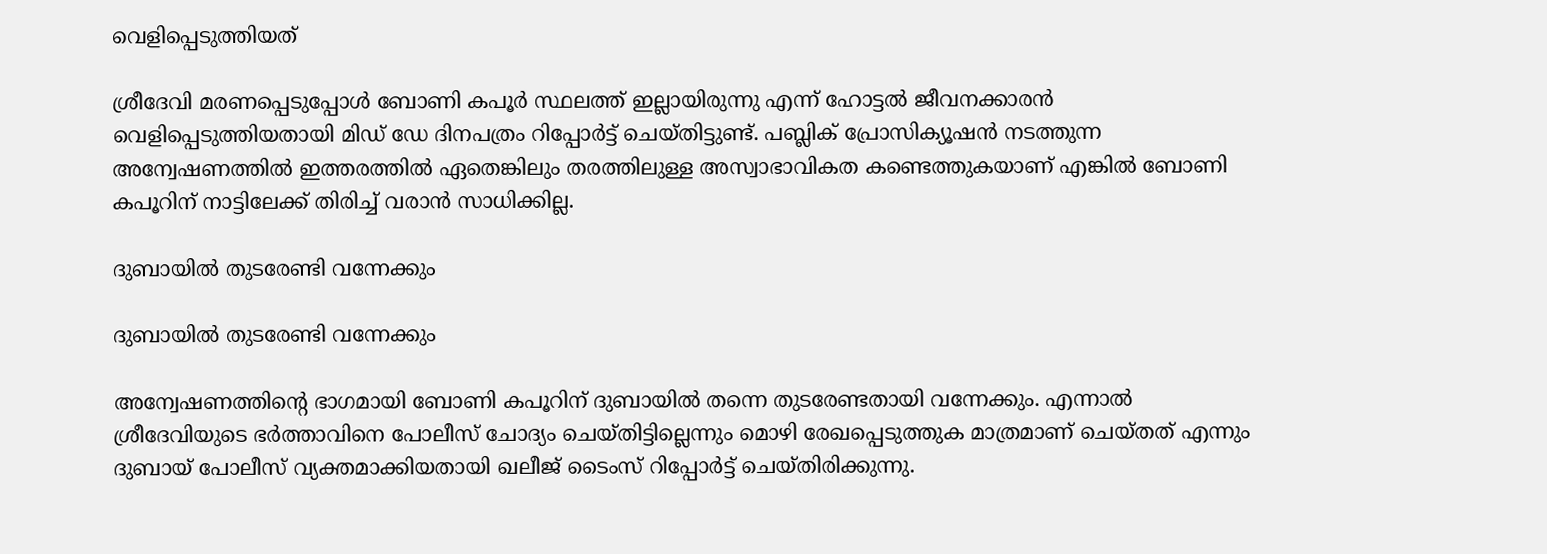വെളിപ്പെടുത്തിയത്

ശ്രീദേവി മരണപ്പെടുപ്പോള്‍ ബോണി കപൂര്‍ സ്ഥലത്ത് ഇല്ലായിരുന്നു എന്ന് ഹോട്ടല്‍ ജീവനക്കാരന്‍ വെളിപ്പെടുത്തിയതായി മിഡ് ഡേ ദിനപത്രം റിപ്പോര്‍ട്ട് ചെയ്തിട്ടുണ്ട്. പബ്ലിക് പ്രോസിക്യൂഷന്‍ നടത്തുന്ന അന്വേഷണത്തില്‍ ഇത്തരത്തില്‍ ഏതെങ്കിലും തരത്തിലുള്ള അസ്വാഭാവികത കണ്ടെത്തുകയാണ് എങ്കില്‍ ബോണി കപൂറിന് നാട്ടിലേക്ക് തിരിച്ച് വരാന്‍ സാധിക്കില്ല.

ദുബായിൽ തുടരേണ്ടി വന്നേക്കും

ദുബായിൽ തുടരേണ്ടി വന്നേക്കും

അന്വേഷണത്തിന്റെ ഭാഗമായി ബോണി കപൂറിന് ദുബായില്‍ തന്നെ തുടരേണ്ടതായി വന്നേക്കും. എന്നാല്‍ ശ്രീദേവിയുടെ ഭര്‍ത്താവിനെ പോലീസ് ചോദ്യം ചെയ്തിട്ടില്ലെന്നും മൊഴി രേഖപ്പെടുത്തുക മാത്രമാണ് ചെയ്തത് എന്നും ദുബായ് പോലീസ് വ്യക്തമാക്കിയതായി ഖലീജ് ടൈംസ് റിപ്പോര്‍ട്ട് ചെയ്തിരിക്കുന്നു.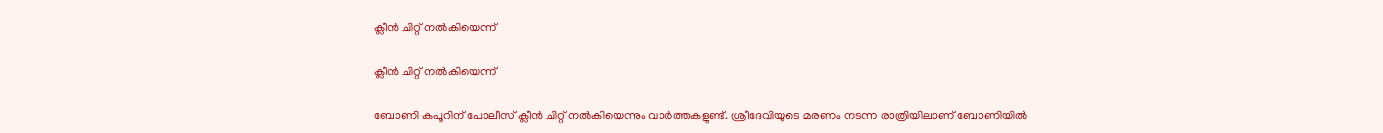ക്ലീൻ ചിറ്റ് നൽകിയെന്ന്

ക്ലീൻ ചിറ്റ് നൽകിയെന്ന്

ബോണി കപൂറിന് പോലീസ് ക്ലീന്‍ ചിറ്റ് നല്‍കിയെന്നും വാര്‍ത്തകളുണ്ട്. ശ്രീദേവിയുടെ മരണം നടന്ന രാത്രിയിലാണ് ബോണിയില്‍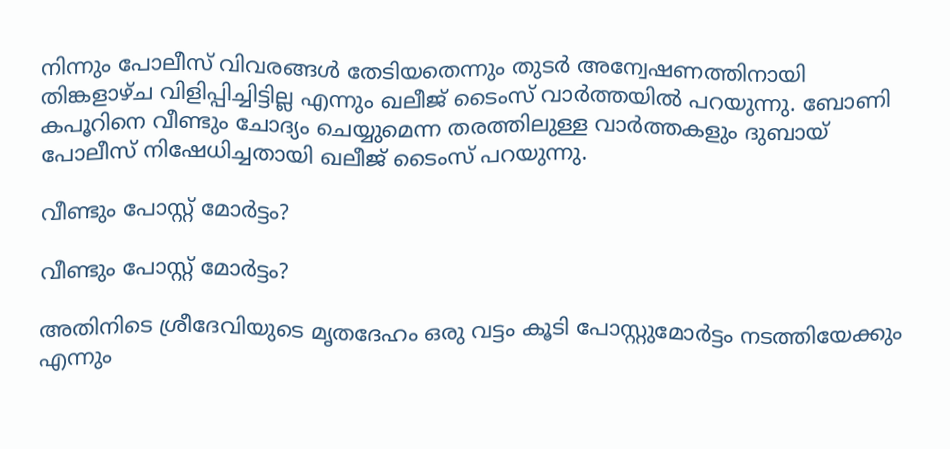നിന്നും പോലീസ് വിവരങ്ങള്‍ തേടിയതെന്നും തുടര്‍ അന്വേഷണത്തിനായി തിങ്കളാഴ്ച വിളിപ്പിച്ചിട്ടില്ല എന്നും ഖലീജ് ടൈംസ് വാര്‍ത്തയില്‍ പറയുന്നു. ബോണി കപൂറിനെ വീണ്ടും ചോദ്യം ചെയ്യുമെന്ന തരത്തിലുള്ള വാര്‍ത്തകളും ദുബായ് പോലീസ് നിഷേധിച്ചതായി ഖലീജ് ടൈംസ് പറയുന്നു.

വീണ്ടും പോസ്റ്റ് മോർട്ടം?

വീണ്ടും പോസ്റ്റ് മോർട്ടം?

അതിനിടെ ശ്രീദേവിയുടെ മൃതദേഹം ഒരു വട്ടം കൂടി പോസ്റ്റുമോര്‍ട്ടം നടത്തിയേക്കും എന്നും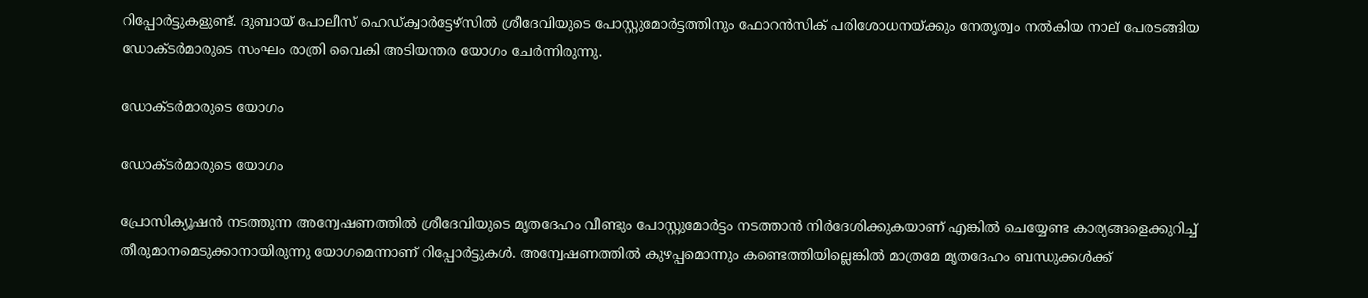റിപ്പോര്‍ട്ടുകളുണ്ട്. ദുബായ് പോലീസ് ഹെഡ്ക്വാര്‍ട്ടേഴ്‌സില്‍ ശ്രീദേവിയുടെ പോസ്റ്റുമോര്‍ട്ടത്തിനും ഫോറന്‍സിക് പരിശോധനയ്ക്കും നേതൃത്വം നല്‍കിയ നാല് പേരടങ്ങിയ ഡോക്ടര്‍മാരുടെ സംഘം രാത്രി വൈകി അടിയന്തര യോഗം ചേര്‍ന്നിരുന്നു.

ഡോക്ടർമാരുടെ യോഗം

ഡോക്ടർമാരുടെ യോഗം

പ്രോസിക്യൂഷന്‍ നടത്തുന്ന അന്വേഷണത്തില്‍ ശ്രീദേവിയുടെ മൃതദേഹം വീണ്ടും പോസ്റ്റുമോര്‍ട്ടം നടത്താന്‍ നിര്‍ദേശിക്കുകയാണ് എങ്കില്‍ ചെയ്യേണ്ട കാര്യങ്ങളെക്കുറിച്ച് തീരുമാനമെടുക്കാനായിരുന്നു യോഗമെന്നാണ് റിപ്പോര്‍ട്ടുകള്‍. അന്വേഷണത്തില്‍ കുഴപ്പമൊന്നും കണ്ടെത്തിയില്ലെങ്കില്‍ മാത്രമേ മൃതദേഹം ബന്ധുക്കള്‍ക്ക്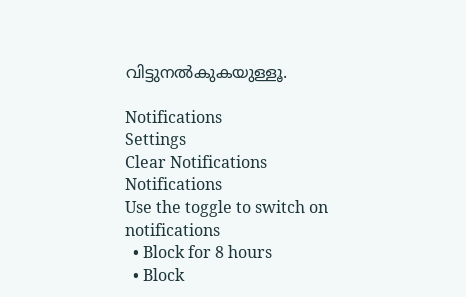വിട്ടുനല്‍കുകയുള്ളൂ.

Notifications
Settings
Clear Notifications
Notifications
Use the toggle to switch on notifications
  • Block for 8 hours
  • Block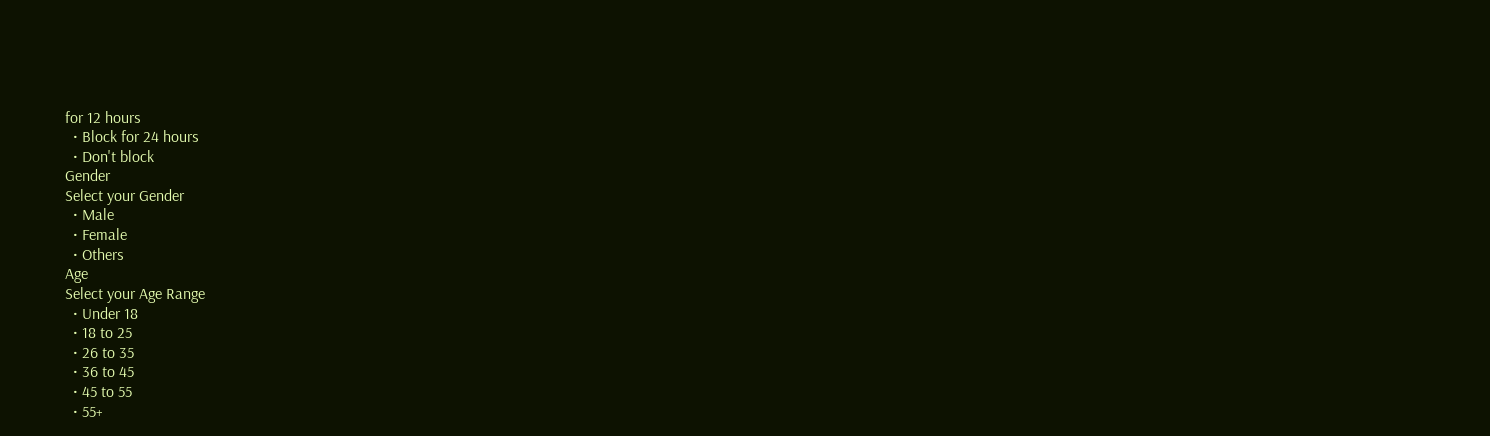for 12 hours
  • Block for 24 hours
  • Don't block
Gender
Select your Gender
  • Male
  • Female
  • Others
Age
Select your Age Range
  • Under 18
  • 18 to 25
  • 26 to 35
  • 36 to 45
  • 45 to 55
  • 55+